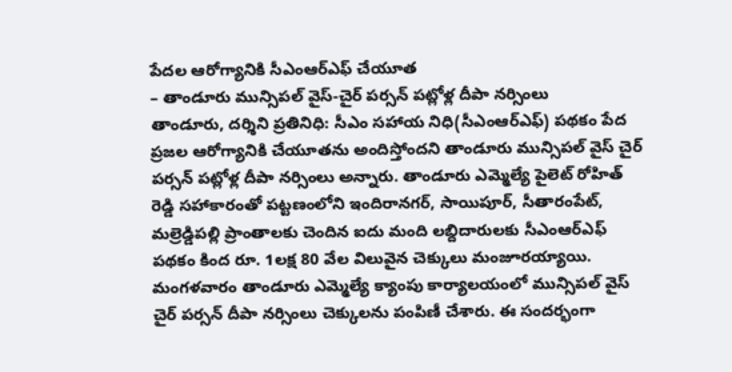పేదల ఆరోగ్యానికి సీఎంఆర్ఎఫ్ చేయూత
– తాండూరు మున్సిపల్ వైస్-చైర్ పర్సన్ పట్లోళ్ల దీపా నర్సింలు
తాండూరు, దర్శిని ప్రతినిధి: సీఎం సహాయ నిధి(సీఎంఆర్ఎఫ్) పథకం పేద ప్రజల ఆరోగ్యానికి చేయూతను అందిస్తోందని తాండూరు మున్సిపల్ వైస్ చైర్ పర్సన్ పట్లోళ్ల దీపా నర్సింలు అన్నారు. తాండూరు ఎమ్మెల్యే పైలెట్ రోహిత్ రెడ్డి సహాకారంతో పట్టణంలోని ఇందిరానగర్, సాయిపూర్, సీతారంపేట్, మల్రెడ్డిపల్లి ప్రాంతాలకు చెందిన ఐదు మంది లబ్దిదారులకు సీఎంఆర్ఎఫ్ పథకం కింద రూ. 1లక్ష 80 వేల విలువైన చెక్కులు మంజూరయ్యాయి. మంగళవారం తాండూరు ఎమ్మెల్యే క్యాంపు కార్యాలయంలో మున్సిపల్ వైస్ చైర్ పర్సన్ దీపా నర్సింలు చెక్కులను పంపిణీ చేశారు. ఈ సందర్భంగా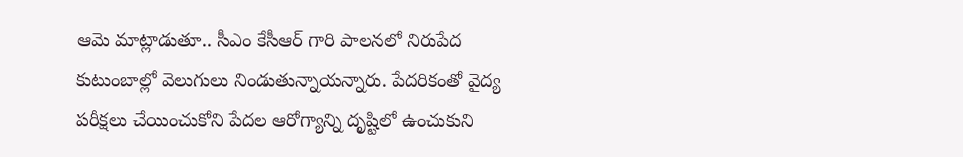ఆమె మాట్లాడుతూ.. సీఎం కేసీఆర్ గారి పాలనలో నిరుపేద కుటుంబాల్లో వెలుగులు నిండుతున్నాయన్నారు. పేదరికంతో వైద్య పరీక్షలు చేయించుకోని పేదల ఆరోగ్యాన్ని దృష్టిలో ఉంచుకుని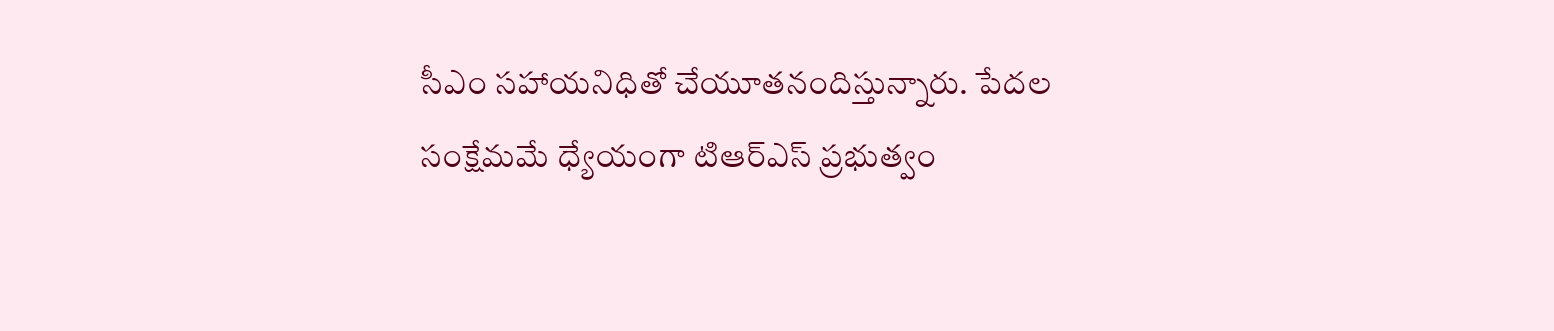సీఎం సహాయనిధితో చేయూతనందిస్తున్నారు. పేదల సంక్షేమమే ధ్యేయంగా టిఆర్ఎస్ ప్రభుత్వం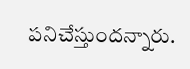పనిచేస్తుందన్నారు.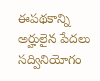ఈపథకాన్ని అర్హులైన పేదలు సద్వినియోగం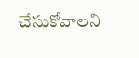చేసుకోవాలని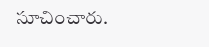సూచించారు.